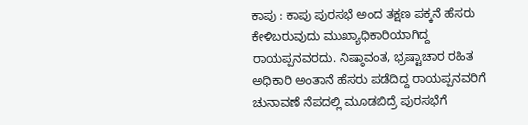ಕಾಪು : ಕಾಪು ಪುರಸಭೆ ಅಂದ ತಕ್ಷಣ ಪಕ್ಕನೆ ಹೆಸರು ಕೇಳಿಬರುವುದು ಮುಖ್ಯಾಧಿಕಾರಿಯಾಗಿದ್ದ ರಾಯಪ್ಪನವರದು. ನಿಷ್ಠಾವಂತ, ಭ್ರಷ್ಟಾಚಾರ ರಹಿತ ಅಧಿಕಾರಿ ಅಂತಾನೆ ಹೆಸರು ಪಡೆದಿದ್ದ ರಾಯಪ್ಪನವರಿಗೆ ಚುನಾವಣೆ ನೆಪದಲ್ಲಿ ಮೂಡಬಿದ್ರೆ ಪುರಸಭೆಗೆ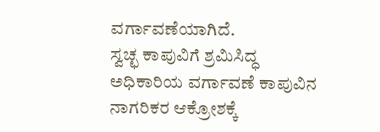ವರ್ಗಾವಣೆಯಾಗಿದೆ.
ಸ್ವಚ್ಛ ಕಾಪುವಿಗೆ ಶ್ರಮಿಸಿದ್ಧ ಅಧಿಕಾರಿಯ ವರ್ಗಾವಣೆ ಕಾಪುವಿನ ನಾಗರಿಕರ ಆಕ್ರೋಶಕ್ಕೆ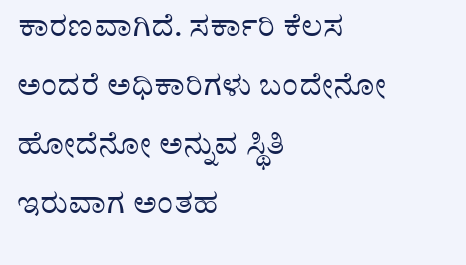ಕಾರಣವಾಗಿದೆ. ಸರ್ಕಾರಿ ಕೆಲಸ ಅಂದರೆ ಅಧಿಕಾರಿಗಳು ಬಂದೇನೋ ಹೋದೆನೋ ಅನ್ನುವ ಸ್ಥಿತಿ ಇರುವಾಗ ಅಂತಹ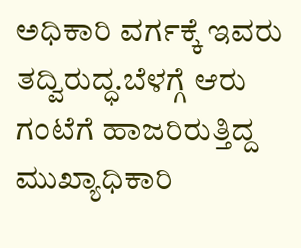ಅಧಿಕಾರಿ ವರ್ಗಕ್ಕೆ ಇವರು ತದ್ವಿರುದ್ಧ.ಬೆಳಗ್ಗೆ ಆರು ಗಂಟೆಗೆ ಹಾಜರಿರುತ್ತಿದ್ದ ಮುಖ್ಯಾಧಿಕಾರಿ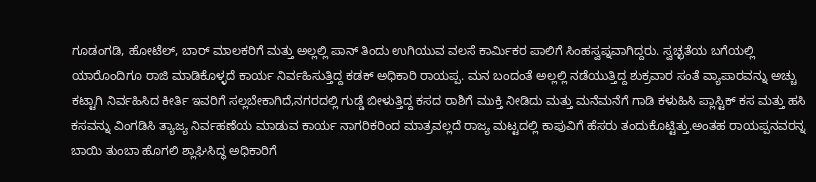ಗೂಡಂಗಡಿ, ಹೋಟೆಲ್, ಬಾರ್ ಮಾಲಕರಿಗೆ ಮತ್ತು ಅಲ್ಲಲ್ಲಿ ಪಾನ್ ತಿಂದು ಉಗಿಯುವ ವಲಸೆ ಕಾರ್ಮಿಕರ ಪಾಲಿಗೆ ಸಿಂಹಸ್ವಪ್ನವಾಗಿದ್ದರು. ಸ್ವಚ್ಛತೆಯ ಬಗೆಯಲ್ಲಿ ಯಾರೊಂದಿಗೂ ರಾಜಿ ಮಾಡಿಕೊಳ್ಳದೆ ಕಾರ್ಯ ನಿರ್ವಹಿಸುತ್ತಿದ್ದ ಕಡಕ್ ಅಧಿಕಾರಿ ರಾಯಪ್ಪ. ಮನ ಬಂದಂತೆ ಅಲ್ಲಲ್ಲಿ ನಡೆಯುತ್ತಿದ್ದ ಶುಕ್ರವಾರ ಸಂತೆ ವ್ಯಾಪಾರವನ್ನು ಅಚ್ಚು ಕಟ್ಟಾಗಿ ನಿರ್ವಹಿಸಿದ ಕೀರ್ತಿ ಇವರಿಗೆ ಸಲ್ಲಬೇಕಾಗಿದೆ,ನಗರದಲ್ಲಿ ಗುಡ್ಡೆ ಬೀಳುತ್ತಿದ್ದ ಕಸದ ರಾಶಿಗೆ ಮುಕ್ತಿ ನೀಡಿದು ಮತ್ತು ಮನೆಮನೆಗೆ ಗಾಡಿ ಕಳುಹಿಸಿ ಪ್ಲಾಸ್ಟಿಕ್ ಕಸ ಮತ್ತು ಹಸಿ ಕಸವನ್ನು ವಿಂಗಡಿಸಿ ತ್ಯಾಜ್ಯ ನಿರ್ವಹಣೆಯ ಮಾಡುವ ಕಾರ್ಯ ನಾಗರಿಕರಿಂದ ಮಾತ್ರವಲ್ಲದೆ ರಾಜ್ಯ ಮಟ್ಟದಲ್ಲಿ ಕಾಪುವಿಗೆ ಹೆಸರು ತಂದುಕೊಟ್ಟಿತ್ತು.ಅಂತಹ ರಾಯಪ್ಪನವರನ್ನ ಬಾಯಿ ತುಂಬಾ ಹೊಗಲಿ ಶ್ಲಾಘಿಸಿದ್ಧ ಅಧಿಕಾರಿಗೆ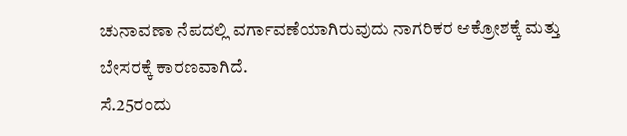ಚುನಾವಣಾ ನೆಪದಲ್ಲಿ ವರ್ಗಾವಣೆಯಾಗಿರುವುದು ನಾಗರಿಕರ ಆಕ್ರೋಶಕ್ಕೆ ಮತ್ತು ಬೇಸರಕ್ಕೆ ಕಾರಣವಾಗಿದೆ.
ಸೆ.25ರಂದು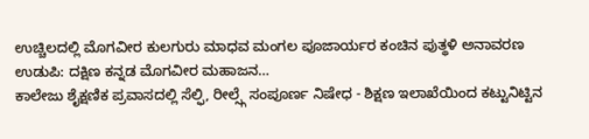ಉಚ್ಚಿಲದಲ್ಲಿ ಮೊಗವೀರ ಕುಲಗುರು ಮಾಧವ ಮಂಗಲ ಪೂಜಾರ್ಯರ ಕಂಚಿನ ಪುತ್ಥಳಿ ಅನಾವರಣ ಉಡುಪಿ: ದಕ್ಷಿಣ ಕನ್ನಡ ಮೊಗವೀರ ಮಹಾಜನ…
ಕಾಲೇಜು ಶೈಕ್ಷಣಿಕ ಪ್ರವಾಸದಲ್ಲಿ ಸೆಲ್ಫಿ, ರೀಲ್ಸ್ಗೆ ಸಂಪೂರ್ಣ ನಿಷೇಧ - ಶಿಕ್ಷಣ ಇಲಾಖೆಯಿಂದ ಕಟ್ಟುನಿಟ್ಟಿನ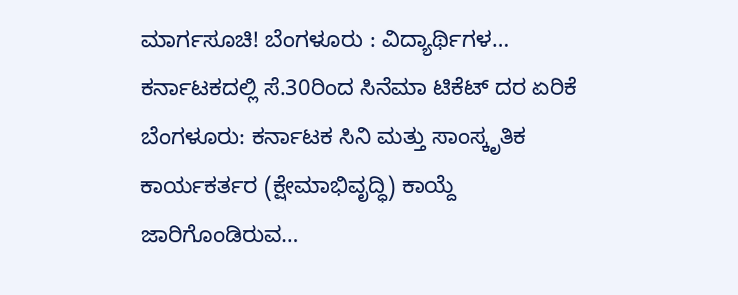ಮಾರ್ಗಸೂಚಿ! ಬೆಂಗಳೂರು : ವಿದ್ಯಾರ್ಥಿಗಳ…
ಕರ್ನಾಟಕದಲ್ಲಿ ಸೆ.30ರಿಂದ ಸಿನೆಮಾ ಟಿಕೆಟ್ ದರ ಏರಿಕೆ ಬೆಂಗಳೂರು: ಕರ್ನಾಟಕ ಸಿನಿ ಮತ್ತು ಸಾಂಸ್ಕೃತಿಕ ಕಾರ್ಯಕರ್ತರ (ಕ್ಷೇಮಾಭಿವೃದ್ಧಿ) ಕಾಯ್ದೆ ಜಾರಿಗೊಂಡಿರುವ…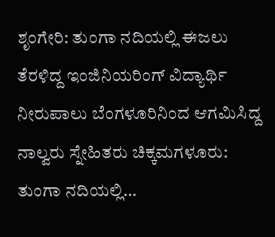ಶೃಂಗೇರಿ: ತುಂಗಾ ನದಿಯಲ್ಲಿ ಈಜಲು ತೆರಳಿದ್ದ ಇಂಜಿನಿಯರಿಂಗ್ ವಿದ್ಯಾರ್ಥಿ ನೀರುಪಾಲು ಬೆಂಗಳೂರಿನಿಂದ ಆಗಮಿಸಿದ್ದ ನಾಲ್ವರು ಸ್ನೇಹಿತರು ಚಿಕ್ಕಮಗಳೂರು: ತುಂಗಾ ನದಿಯಲ್ಲಿ…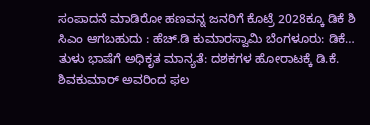ಸಂಪಾದನೆ ಮಾಡಿರೋ ಹಣವನ್ನ ಜನರಿಗೆ ಕೊಟ್ರೆ 2028ಕ್ಕೂ ಡಿಕೆ ಶಿ ಸಿಎಂ ಆಗಬಹುದು : ಹೆಚ್.ಡಿ ಕುಮಾರಸ್ವಾಮಿ ಬೆಂಗಳೂರು: ಡಿಕೆ…
ತುಳು ಭಾಷೆಗೆ ಅಧಿಕೃತ ಮಾನ್ಯತೆ: ದಶಕಗಳ ಹೋರಾಟಕ್ಕೆ ಡಿ.ಕೆ. ಶಿವಕುಮಾರ್ ಅವರಿಂದ ಫಲ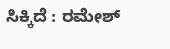ಸಿಕ್ಕಿದೆ : ರಮೇಶ್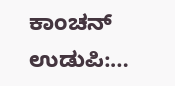ಕಾಂಚನ್ ಉಡುಪಿ:…